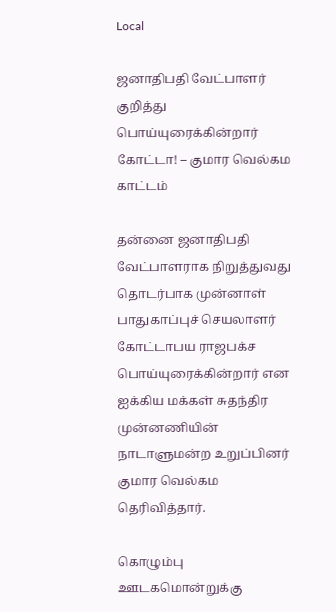Local

ஜனாதிபதி வேட்பாளர் குறித்து பொய்யுரைக்கின்றார் கோட்டா! – குமார வெல்கம காட்டம்

தன்னை ஜனாதிபதி வேட்பாளராக நிறுத்துவது தொடர்பாக முன்னாள் பாதுகாப்புச் செயலாளர் கோட்டாபய ராஜபக்ச பொய்யுரைக்கின்றார் என ஐக்கிய மக்கள் சுதந்திர முன்னணியின் நாடாளுமன்ற உறுப்பினர் குமார வெல்கம தெரிவித்தார்.

கொழும்பு ஊடகமொன்றுக்கு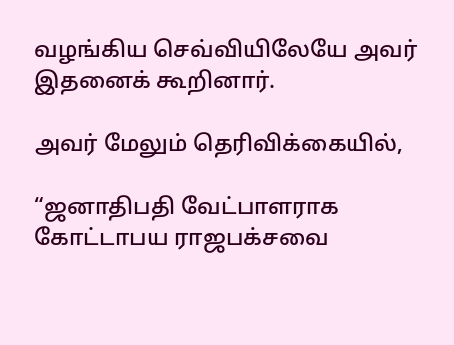வழங்கிய செவ்வியிலேயே அவர் இதனைக் கூறினார்.

அவர் மேலும் தெரிவிக்கையில்,

“ஜனாதிபதி வேட்பாளராக கோட்டாபய ராஜபக்சவை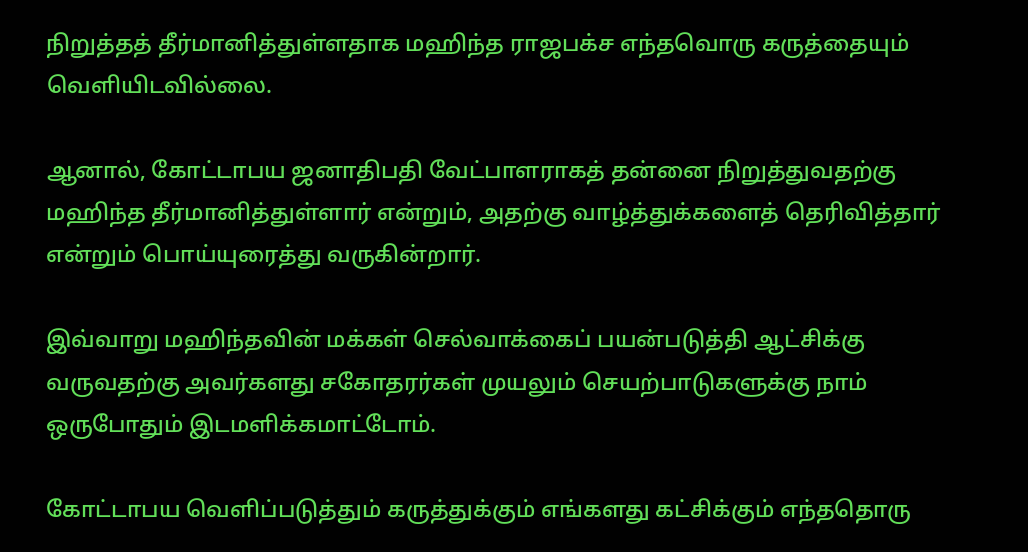நிறுத்தத் தீர்மானித்துள்ளதாக மஹிந்த ராஜபக்ச எந்தவொரு கருத்தையும் வெளியிடவில்லை.

ஆனால், கோட்டாபய ஜனாதிபதி வேட்பாளராகத் தன்னை நிறுத்துவதற்கு மஹிந்த தீர்மானித்துள்ளார் என்றும், அதற்கு வாழ்த்துக்களைத் தெரிவித்தார் என்றும் பொய்யுரைத்து வருகின்றார்.

இவ்வாறு மஹிந்தவின் மக்கள் செல்வாக்கைப் பயன்படுத்தி ஆட்சிக்கு வருவதற்கு அவர்களது சகோதரர்கள் முயலும் செயற்பாடுகளுக்கு நாம் ஒருபோதும் இடமளிக்கமாட்டோம்.

கோட்டாபய வெளிப்படுத்தும் கருத்துக்கும் எங்களது கட்சிக்கும் எந்ததொரு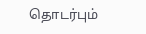தொடர்பும்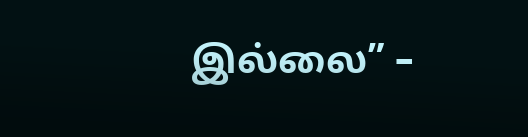இல்லை” –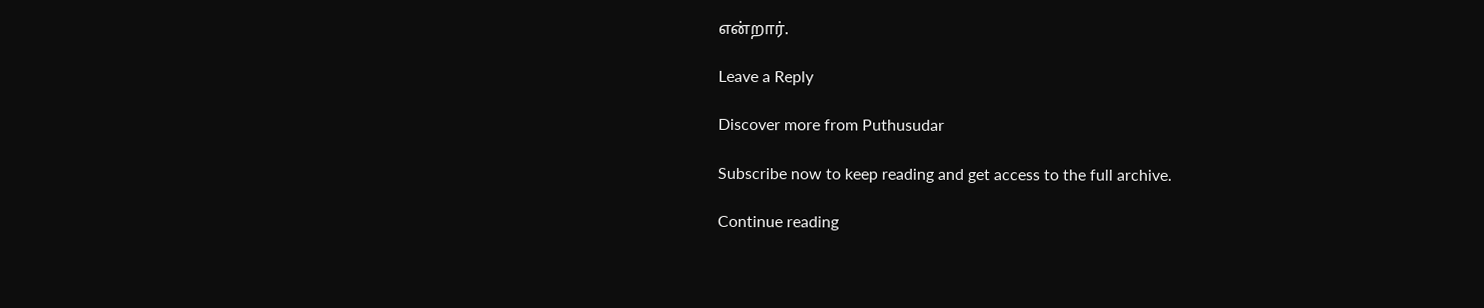என்றார்.

Leave a Reply

Discover more from Puthusudar

Subscribe now to keep reading and get access to the full archive.

Continue reading